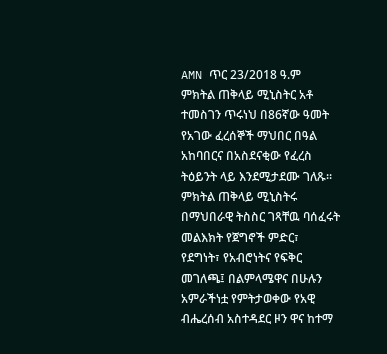AMN ጥር 23/2018 ዓ.ም
ምክትል ጠቅላይ ሚኒስትር አቶ ተመስገን ጥሩነህ በ86ኛው ዓመት የአገው ፈረሰኞች ማህበር በዓል አከባበርና በአስደናቂው የፈረስ ትዕይንት ላይ እንደሚታደሙ ገለጹ፡፡
ምክትል ጠቅላይ ሚኒስትሩ በማህበራዊ ትስስር ገጻቸዉ ባሰፈሩት መልእክት የጀግኖች ምድር፣ የደግነት፣ የአብሮነትና የፍቅር መገለጫ፤ በልምላሜዋና በሁሉን አምራችነቷ የምትታወቀው የአዊ ብሔረሰብ አስተዳደር ዞን ዋና ከተማ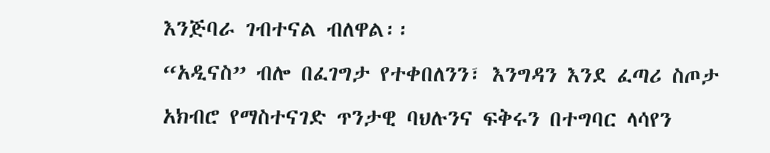እንጅባራ ገብተናል ብለዋል፡፡
“አዲናስ” ብሎ በፈገግታ የተቀበለንን፣ እንግዳን እንደ ፈጣሪ ስጦታ አክብሮ የማስተናገድ ጥንታዊ ባህሉንና ፍቅሩን በተግባር ላሳየን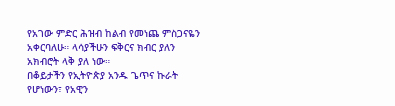የአገው ምድር ሕዝብ ከልብ የመነጨ ምስጋናዬን አቀርባለሁ። ላሳያችሁን ፍቅርና ክብር ያለን አክብሮት ላቅ ያለ ነው።
በቆይታችን የኢትዮጵያ አንዱ ጌጥና ኩራት የሆነውን፣ የአዊን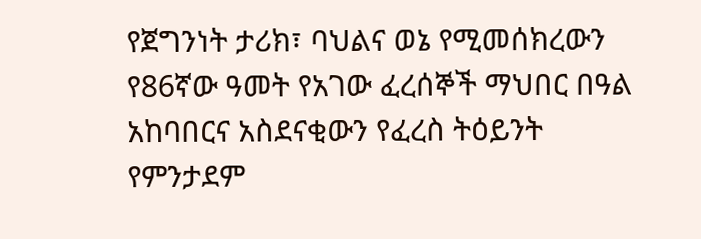የጀግንነት ታሪክ፣ ባህልና ወኔ የሚመሰክረውን የ86ኛው ዓመት የአገው ፈረሰኞች ማህበር በዓል አከባበርና አስደናቂውን የፈረስ ትዕይንት የምንታደም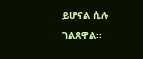ይሆናል ሲሉ ገልጸዋል፡፡